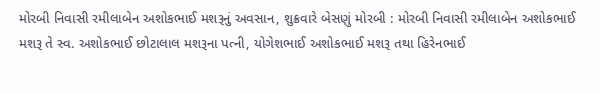મોરબી નિવાસી રમીલાબેન અશોકભાઈ મશરૂનું અવસાન, શુક્રવારે બેસણું મોરબી : મોરબી નિવાસી રમીલાબેન અશોકભાઈ મશરૂ તે સ્વ. અશોકભાઈ છોટાલાલ મશરૂના પત્ની, યોગેશભાઈ અશોકભાઈ મશરૂ તથા હિરેનભાઈ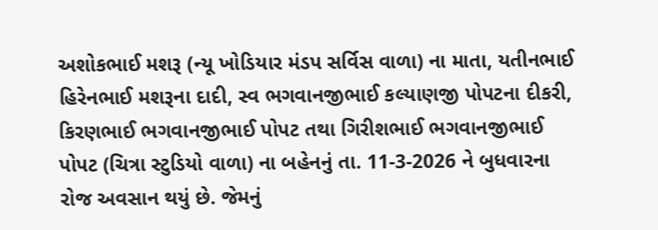અશોકભાઈ મશરૂ (ન્યૂ ખોડિયાર મંડપ સર્વિસ વાળા) ના માતા, યતીનભાઈ હિરેનભાઈ મશરૂના દાદી, સ્વ ભગવાનજીભાઈ કલ્યાણજી પોપટના દીકરી, કિરણભાઈ ભગવાનજીભાઈ પોપટ તથા ગિરીશભાઈ ભગવાનજીભાઈ પોપટ (ચિત્રા સ્ટુડિયો વાળા) ના બહેનનું તા. 11-3-2026 ને બુધવારના રોજ અવસાન થયું છે. જેમનું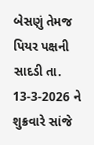બેસણું તેમજ પિયર પક્ષની સાદડી તા. 13-3-2026 ને શુક્રવારે સાંજે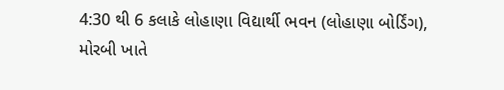4:30 થી 6 કલાકે લોહાણા વિદ્યાર્થી ભવન (લોહાણા બોર્ડિંગ), મોરબી ખાતે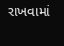રાખવામાં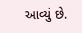આવ્યું છે.